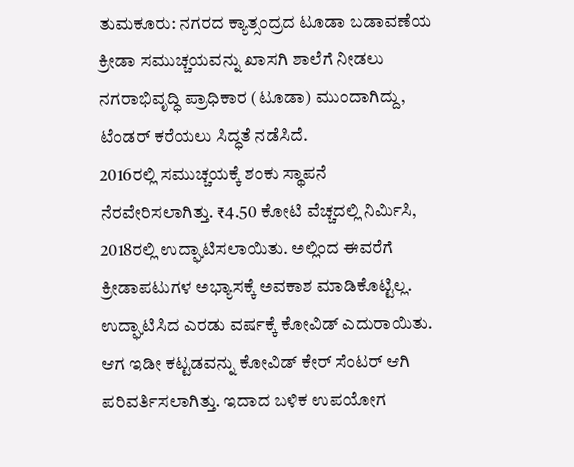ತುಮಕೂರು: ನಗರದ ಕ್ಯಾತ್ಸಂದ್ರದ ಟೂಡಾ ಬಡಾವಣೆಯ ಕ್ರೀಡಾ ಸಮುಚ್ಚಯವನ್ನು ಖಾಸಗಿ ಶಾಲೆಗೆ ನೀಡಲು ನಗರಾಭಿವೃದ್ಧಿ ಪ್ರಾಧಿಕಾರ (ಟೂಡಾ) ಮುಂದಾಗಿದ್ದು, ಟೆಂಡರ್ ಕರೆಯಲು ಸಿದ್ಧತೆ ನಡೆಸಿದೆ.
2016ರಲ್ಲಿ ಸಮುಚ್ಚಯಕ್ಕೆ ಶಂಕು ಸ್ಥಾಪನೆ ನೆರವೇರಿಸಲಾಗಿತ್ತು. ₹4.50 ಕೋಟಿ ವೆಚ್ಚದಲ್ಲಿ ನಿರ್ಮಿಸಿ, 2018ರಲ್ಲಿ ಉದ್ಘಾಟಿಸಲಾಯಿತು. ಅಲ್ಲಿಂದ ಈವರೆಗೆ ಕ್ರೀಡಾಪಟುಗಳ ಅಭ್ಯಾಸಕ್ಕೆ ಅವಕಾಶ ಮಾಡಿಕೊಟ್ಟಿಲ್ಲ. ಉದ್ಘಾಟಿಸಿದ ಎರಡು ವರ್ಷಕ್ಕೆ ಕೋವಿಡ್ ಎದುರಾಯಿತು. ಆಗ ಇಡೀ ಕಟ್ಟಡವನ್ನು ಕೋವಿಡ್ ಕೇರ್ ಸೆಂಟರ್ ಆಗಿ ಪರಿವರ್ತಿಸಲಾಗಿತ್ತು. ಇದಾದ ಬಳಿಕ ಉಪಯೋಗ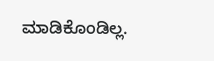ಮಾಡಿಕೊಂಡಿಲ್ಲ.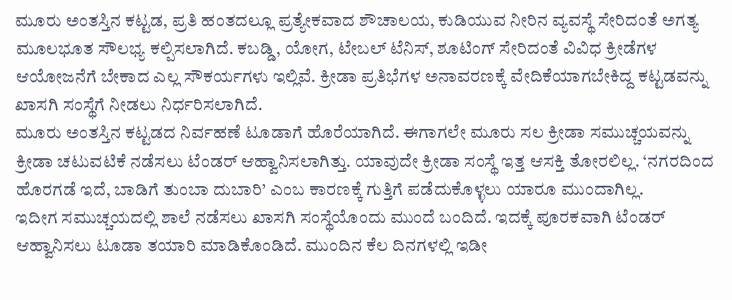ಮೂರು ಅಂತಸ್ತಿನ ಕಟ್ಟಡ, ಪ್ರತಿ ಹಂತದಲ್ಲೂ ಪ್ರತ್ಯೇಕವಾದ ಶೌಚಾಲಯ, ಕುಡಿಯುವ ನೀರಿನ ವ್ಯವಸ್ಥೆ ಸೇರಿದಂತೆ ಅಗತ್ಯ ಮೂಲಭೂತ ಸೌಲಭ್ಯ ಕಲ್ಪಿಸಲಾಗಿದೆ. ಕಬಡ್ಡಿ, ಯೋಗ, ಟೇಬಲ್ ಟೆನಿಸ್, ಶೂಟಿಂಗ್ ಸೇರಿದಂತೆ ವಿವಿಧ ಕ್ರೀಡೆಗಳ ಆಯೋಜನೆಗೆ ಬೇಕಾದ ಎಲ್ಲ ಸೌಕರ್ಯಗಳು ಇಲ್ಲಿವೆ. ಕ್ರೀಡಾ ಪ್ರತಿಭೆಗಳ ಅನಾವರಣಕ್ಕೆ ವೇದಿಕೆಯಾಗಬೇಕಿದ್ದ ಕಟ್ಟಡವನ್ನು ಖಾಸಗಿ ಸಂಸ್ಥೆಗೆ ನೀಡಲು ನಿರ್ಧರಿಸಲಾಗಿದೆ.
ಮೂರು ಅಂತಸ್ತಿನ ಕಟ್ಟಡದ ನಿರ್ವಹಣೆ ಟೂಡಾಗೆ ಹೊರೆಯಾಗಿದೆ. ಈಗಾಗಲೇ ಮೂರು ಸಲ ಕ್ರೀಡಾ ಸಮುಚ್ಚಯವನ್ನು ಕ್ರೀಡಾ ಚಟುವಟಿಕೆ ನಡೆಸಲು ಟೆಂಡರ್ ಆಹ್ವಾನಿಸಲಾಗಿತ್ತು. ಯಾವುದೇ ಕ್ರೀಡಾ ಸಂಸ್ಥೆ ಇತ್ತ ಆಸಕ್ತಿ ತೋರಲಿಲ್ಲ. ‘ನಗರದಿಂದ ಹೊರಗಡೆ ಇದೆ, ಬಾಡಿಗೆ ತುಂಬಾ ದುಬಾರಿ’ ಎಂಬ ಕಾರಣಕ್ಕೆ ಗುತ್ತಿಗೆ ಪಡೆದುಕೊಳ್ಳಲು ಯಾರೂ ಮುಂದಾಗಿಲ್ಲ.
ಇದೀಗ ಸಮುಚ್ಚಯದಲ್ಲಿ ಶಾಲೆ ನಡೆಸಲು ಖಾಸಗಿ ಸಂಸ್ಥೆಯೊಂದು ಮುಂದೆ ಬಂದಿದೆ. ಇದಕ್ಕೆ ಪೂರಕವಾಗಿ ಟೆಂಡರ್ ಆಹ್ವಾನಿಸಲು ಟೂಡಾ ತಯಾರಿ ಮಾಡಿಕೊಂಡಿದೆ. ಮುಂದಿನ ಕೆಲ ದಿನಗಳಲ್ಲಿ ಇಡೀ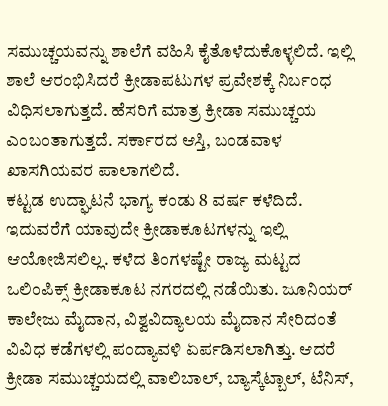ಸಮುಚ್ಚಯವನ್ನು ಶಾಲೆಗೆ ವಹಿಸಿ ಕೈತೊಳೆದುಕೊಳ್ಳಲಿದೆ. ಇಲ್ಲಿ ಶಾಲೆ ಆರಂಭಿಸಿದರೆ ಕ್ರೀಡಾಪಟುಗಳ ಪ್ರವೇಶಕ್ಕೆ ನಿರ್ಬಂಧ ವಿಧಿಸಲಾಗುತ್ತದೆ. ಹೆಸರಿಗೆ ಮಾತ್ರ ಕ್ರೀಡಾ ಸಮುಚ್ಚಯ ಎಂಬಂತಾಗುತ್ತದೆ. ಸರ್ಕಾರದ ಆಸ್ತಿ, ಬಂಡವಾಳ ಖಾಸಗಿಯವರ ಪಾಲಾಗಲಿದೆ.
ಕಟ್ಟಡ ಉದ್ಘಾಟನೆ ಭಾಗ್ಯ ಕಂಡು 8 ವರ್ಷ ಕಳೆದಿದೆ. ಇದುವರೆಗೆ ಯಾವುದೇ ಕ್ರೀಡಾಕೂಟಗಳನ್ನು ಇಲ್ಲಿ ಆಯೋಜಿಸಲಿಲ್ಲ. ಕಳೆದ ತಿಂಗಳಷ್ಟೇ ರಾಜ್ಯ ಮಟ್ಟದ ಒಲಿಂಪಿಕ್ಸ್ ಕ್ರೀಡಾಕೂಟ ನಗರದಲ್ಲಿ ನಡೆಯಿತು. ಜೂನಿಯರ್ ಕಾಲೇಜು ಮೈದಾನ, ವಿಶ್ವವಿದ್ಯಾಲಯ ಮೈದಾನ ಸೇರಿದಂತೆ ವಿವಿಧ ಕಡೆಗಳಲ್ಲಿ ಪಂದ್ಯಾವಳಿ ಏರ್ಪಡಿಸಲಾಗಿತ್ತು. ಆದರೆ ಕ್ರೀಡಾ ಸಮುಚ್ಚಯದಲ್ಲಿ ವಾಲಿಬಾಲ್, ಬ್ಯಾಸ್ಕೆಟ್ಬಾಲ್, ಟೆನಿಸ್,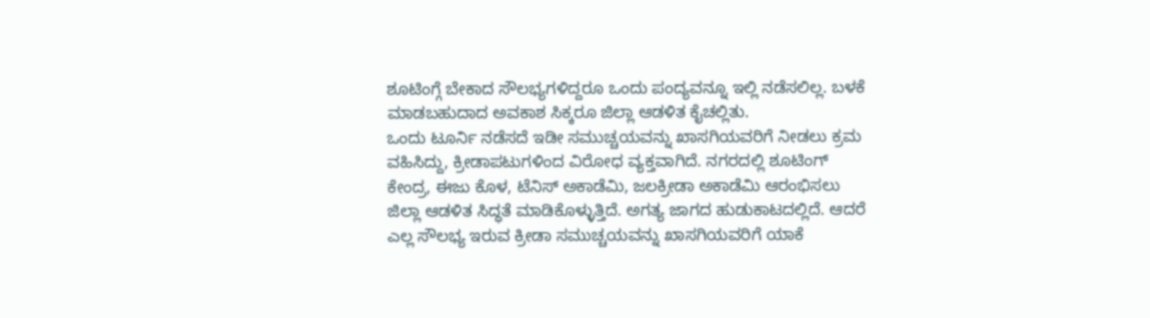ಶೂಟಿಂಗ್ಗೆ ಬೇಕಾದ ಸೌಲಭ್ಯಗಳಿದ್ದರೂ ಒಂದು ಪಂದ್ಯವನ್ನೂ ಇಲ್ಲಿ ನಡೆಸಲಿಲ್ಲ. ಬಳಕೆ ಮಾಡಬಹುದಾದ ಅವಕಾಶ ಸಿಕ್ಕರೂ ಜಿಲ್ಲಾ ಆಡಳಿತ ಕೈಚಲ್ಲಿತು.
ಒಂದು ಟೂರ್ನಿ ನಡೆಸದೆ ಇಡೀ ಸಮುಚ್ಚಯವನ್ನು ಖಾಸಗಿಯವರಿಗೆ ನೀಡಲು ಕ್ರಮ ವಹಿಸಿದ್ದು, ಕ್ರೀಡಾಪಟುಗಳಿಂದ ವಿರೋಧ ವ್ಯಕ್ತವಾಗಿದೆ. ನಗರದಲ್ಲಿ ಶೂಟಿಂಗ್ ಕೇಂದ್ರ, ಈಜು ಕೊಳ, ಟೆನಿಸ್ ಅಕಾಡೆಮಿ, ಜಲಕ್ರೀಡಾ ಅಕಾಡೆಮಿ ಆರಂಭಿಸಲು ಜಿಲ್ಲಾ ಆಡಳಿತ ಸಿದ್ಧತೆ ಮಾಡಿಕೊಳ್ಳುತ್ತಿದೆ. ಅಗತ್ಯ ಜಾಗದ ಹುಡುಕಾಟದಲ್ಲಿದೆ. ಆದರೆ ಎಲ್ಲ ಸೌಲಭ್ಯ ಇರುವ ಕ್ರೀಡಾ ಸಮುಚ್ಚಯವನ್ನು ಖಾಸಗಿಯವರಿಗೆ ಯಾಕೆ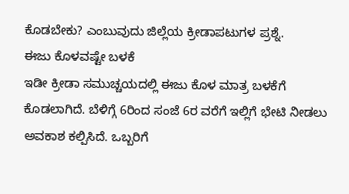ಕೊಡಬೇಕು? ಎಂಬುವುದು ಜಿಲ್ಲೆಯ ಕ್ರೀಡಾಪಟುಗಳ ಪ್ರಶ್ನೆ.
ಈಜು ಕೊಳವಷ್ಟೇ ಬಳಕೆ
ಇಡೀ ಕ್ರೀಡಾ ಸಮುಚ್ಚಯದಲ್ಲಿ ಈಜು ಕೊಳ ಮಾತ್ರ ಬಳಕೆಗೆ ಕೊಡಲಾಗಿದೆ. ಬೆಳಿಗ್ಗೆ 6ರಿಂದ ಸಂಜೆ 6ರ ವರೆಗೆ ಇಲ್ಲಿಗೆ ಭೇಟಿ ನೀಡಲು ಅವಕಾಶ ಕಲ್ಪಿಸಿದೆ. ಒಬ್ಬರಿಗೆ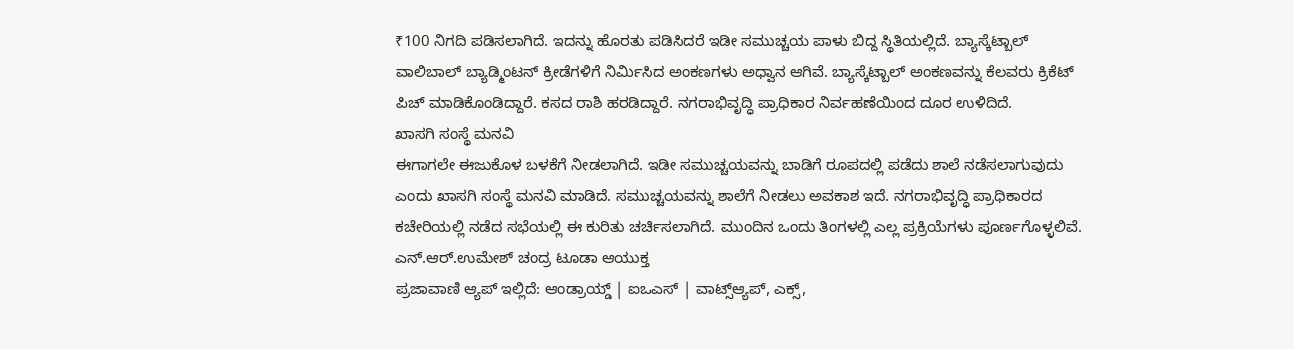₹100 ನಿಗದಿ ಪಡಿಸಲಾಗಿದೆ. ಇದನ್ನು ಹೊರತು ಪಡಿಸಿದರೆ ಇಡೀ ಸಮುಚ್ಚಯ ಪಾಳು ಬಿದ್ದ ಸ್ಥಿತಿಯಲ್ಲಿದೆ. ಬ್ಯಾಸ್ಕೆಟ್ಬಾಲ್ ವಾಲಿಬಾಲ್ ಬ್ಯಾಡ್ಮಿಂಟನ್ ಕ್ರೀಡೆಗಳಿಗೆ ನಿರ್ಮಿಸಿದ ಅಂಕಣಗಳು ಅಧ್ವಾನ ಆಗಿವೆ. ಬ್ಯಾಸ್ಕೆಟ್ಬಾಲ್ ಅಂಕಣವನ್ನು ಕೆಲವರು ಕ್ರಿಕೆಟ್ ಪಿಚ್ ಮಾಡಿಕೊಂಡಿದ್ದಾರೆ. ಕಸದ ರಾಶಿ ಹರಡಿದ್ದಾರೆ. ನಗರಾಭಿವೃದ್ಧಿ ಪ್ರಾಧಿಕಾರ ನಿರ್ವಹಣೆಯಿಂದ ದೂರ ಉಳಿದಿದೆ.
ಖಾಸಗಿ ಸಂಸ್ಥೆ ಮನವಿ
ಈಗಾಗಲೇ ಈಜುಕೊಳ ಬಳಕೆಗೆ ನೀಡಲಾಗಿದೆ. ಇಡೀ ಸಮುಚ್ಚಯವನ್ನು ಬಾಡಿಗೆ ರೂಪದಲ್ಲಿ ಪಡೆದು ಶಾಲೆ ನಡೆಸಲಾಗುವುದು ಎಂದು ಖಾಸಗಿ ಸಂಸ್ಥೆ ಮನವಿ ಮಾಡಿದೆ. ಸಮುಚ್ಚಯವನ್ನು ಶಾಲೆಗೆ ನೀಡಲು ಅವಕಾಶ ಇದೆ. ನಗರಾಭಿವೃದ್ಧಿ ಪ್ರಾಧಿಕಾರದ ಕಚೇರಿಯಲ್ಲಿ ನಡೆದ ಸಭೆಯಲ್ಲಿ ಈ ಕುರಿತು ಚರ್ಚಿಸಲಾಗಿದೆ. ಮುಂದಿನ ಒಂದು ತಿಂಗಳಲ್ಲಿ ಎಲ್ಲ ಪ್ರಕ್ರಿಯೆಗಳು ಪೂರ್ಣಗೊಳ್ಳಲಿವೆ. ಎನ್.ಆರ್.ಉಮೇಶ್ ಚಂದ್ರ ಟೂಡಾ ಆಯುಕ್ತ
ಪ್ರಜಾವಾಣಿ ಆ್ಯಪ್ ಇಲ್ಲಿದೆ: ಆಂಡ್ರಾಯ್ಡ್ | ಐಒಎಸ್ | ವಾಟ್ಸ್ಆ್ಯಪ್, ಎಕ್ಸ್,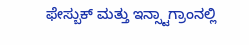ಫೇಸ್ಬುಕ್ ಮತ್ತು ಇನ್ಸ್ಟಾಗ್ರಾಂನಲ್ಲಿ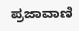ಪ್ರಜಾವಾಣಿ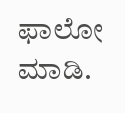ಫಾಲೋ ಮಾಡಿ.